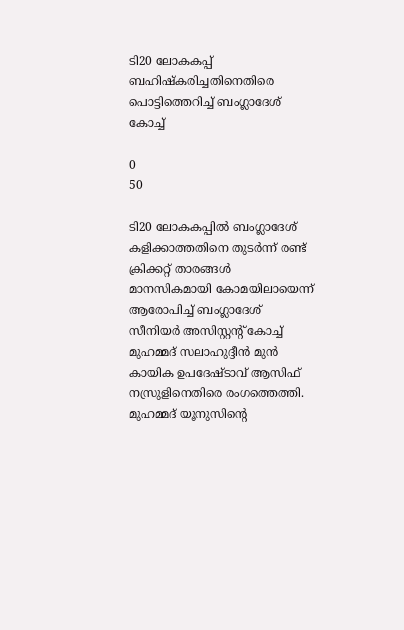ടി20 ലോകകപ്പ് ബഹിഷ്കരിച്ചതിനെതിരെ പൊട്ടിത്തെറിച്ച് ബംഗ്ലാദേശ് കോച്ച്

0
50

ടി20 ലോകകപ്പിൽ ബംഗ്ലാദേശ് കളിക്കാത്തതിനെ തുടർന്ന് രണ്ട് ക്രിക്കറ്റ് താരങ്ങൾ മാനസികമായി കോമയിലായെന്ന് ആരോപിച്ച് ബംഗ്ലാദേശ് സീനിയർ അസിസ്റ്റന്റ് കോച്ച് മുഹമ്മദ് സലാഹുദ്ദീൻ മുൻ കായിക ഉപദേഷ്ടാവ് ആസിഫ് നസ്രുളിനെതിരെ രംഗത്തെത്തി. മുഹമ്മദ് യൂനുസിന്റെ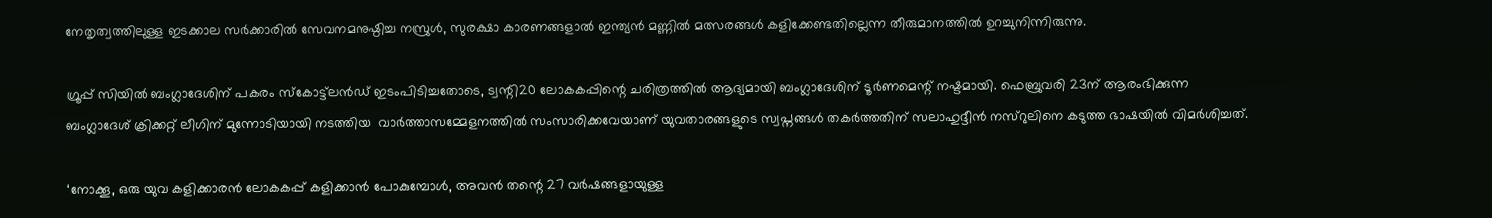നേതൃത്വത്തിലുള്ള ഇടക്കാല സർക്കാരിൽ സേവനമനുഷ്ഠിച്ച നസ്രുൾ, സുരക്ഷാ കാരണങ്ങളാൽ ഇന്ത്യൻ മണ്ണിൽ മത്സരങ്ങൾ കളിക്കേണ്ടതില്ലെന്ന തീരുമാനത്തിൽ ഉറച്ചുനിന്നിരുന്നു.

ഗ്രൂപ്പ് സിയിൽ ബംഗ്ലാദേശിന് പകരം സ്കോട്ട്‌ലൻഡ് ഇടംപിടിച്ചതോടെ, ട്വന്റി20 ലോകകപ്പിന്റെ ചരിത്രത്തിൽ ആദ്യമായി ബംഗ്ലാദേശിന് ടൂർണമെന്റ് നഷ്ടമായി. ഫെബ്രുവരി 23ന് ആരംഭിക്കുന്ന ബംഗ്ലാദേശ് ക്രിക്കറ്റ് ലീഗിന് മുന്നോടിയായി നടത്തിയ  വാർത്താസമ്മേളനത്തിൽ സംസാരിക്കവേയാണ് യുവതാരങ്ങളുടെ സ്വപ്നങ്ങൾ തകർത്തതിന് സലാഹുദ്ദീൻ നസ്റുലിനെ കടുത്ത ഭാഷയിൽ വിമർശിച്ചത്.

‘നോക്കൂ, ഒരു യുവ കളിക്കാരൻ ലോകകപ്പ് കളിക്കാൻ പോകുമ്പോൾ, അവൻ തന്റെ 27 വർഷങ്ങളായുള്ള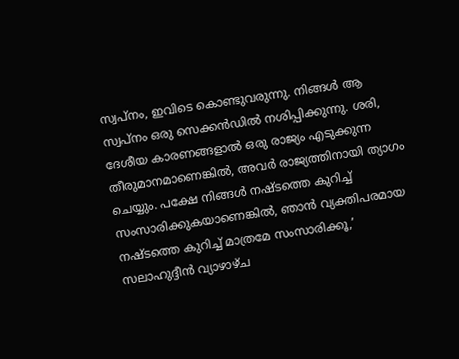സ്വപ്നം, ഇവിടെ കൊണ്ടുവരുന്നു. നിങ്ങൾ ആ സ്വപ്നം ഒരു സെക്കൻഡിൽ നശിപ്പിക്കുന്നു. ശരി, ദേശീയ കാരണങ്ങളാൽ ഒരു രാജ്യം എടുക്കുന്ന തീരുമാനമാണെങ്കിൽ, അവർ രാജ്യത്തിനായി ത്യാഗം ചെയ്യും. പക്ഷേ നിങ്ങൾ നഷ്ടത്തെ കുറിച്ച് സംസാരിക്കുകയാണെങ്കിൽ, ഞാൻ വ്യക്തിപരമായ നഷ്ടത്തെ കുറിച്ച് മാത്രമേ സംസാരിക്കൂ,’ സലാഹുദ്ദീൻ വ്യാഴാഴ്ച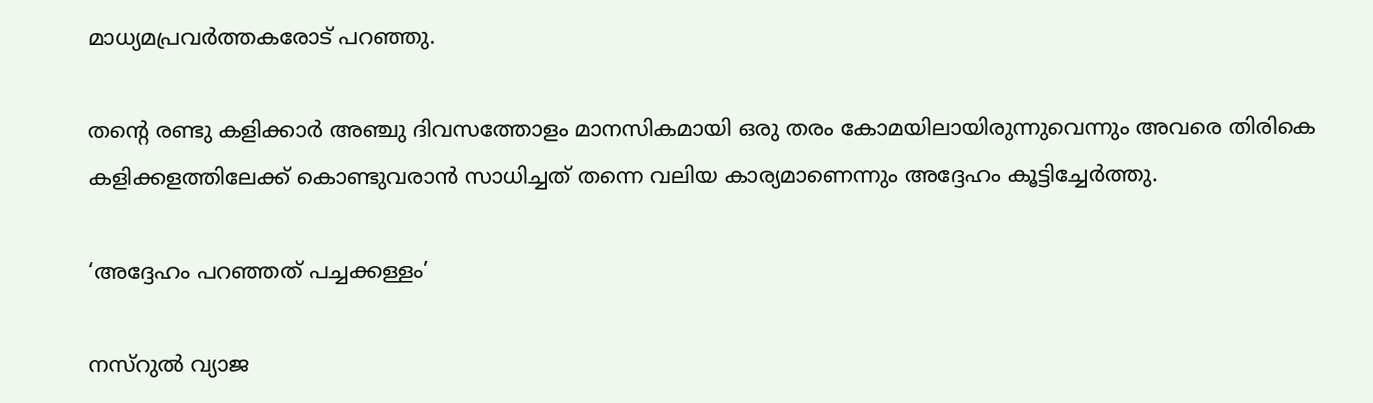മാധ്യമപ്രവർത്തകരോട് പറഞ്ഞു.

തന്റെ രണ്ടു കളിക്കാർ അഞ്ചു ദിവസത്തോളം മാനസികമായി ഒരു തരം കോമയിലായിരുന്നുവെന്നും അവരെ തിരികെ കളിക്കളത്തിലേക്ക് കൊണ്ടുവരാൻ സാധിച്ചത് തന്നെ വലിയ കാര്യമാണെന്നും അദ്ദേഹം കൂട്ടിച്ചേർത്തു.

‘അദ്ദേഹം പറഞ്ഞത് പച്ചക്കള്ളം’

നസ്റുൽ വ്യാജ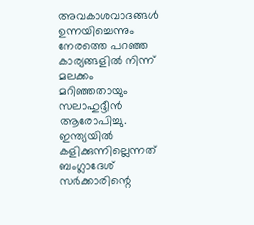അവകാശവാദങ്ങൾ ഉന്നയിച്ചെന്നും നേരത്തെ പറഞ്ഞ കാര്യങ്ങളിൽ നിന്ന് മലക്കം മറിഞ്ഞതായും സലാഹുദ്ദീൻ ആരോപിച്ചു. ഇന്ത്യയിൽ കളിക്കുന്നില്ലെന്നത് ബംഗ്ലാദേശ് സർക്കാരിന്റെ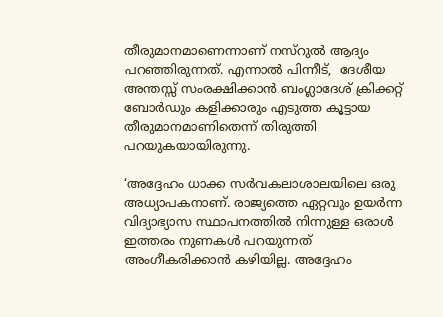തീരുമാനമാണെന്നാണ് നസ്റുൽ ആദ്യം പറഞ്ഞിരുന്നത്. എന്നാൽ പിന്നീട്,  ദേശീയ അന്തസ്സ് സംരക്ഷിക്കാൻ ബംഗ്ലാദേശ് ക്രിക്കറ്റ് ബോർഡും കളിക്കാരും എടുത്ത കൂട്ടായ തീരുമാനമാണിതെന്ന് തിരുത്തി പറയുകയായിരുന്നു.

‘അദ്ദേഹം ധാക്ക സർവകലാശാലയിലെ ഒരു അധ്യാപകനാണ്. രാജ്യത്തെ ഏറ്റവും ഉയർന്ന വിദ്യാഭ്യാസ സ്ഥാപനത്തിൽ നിന്നുള്ള ഒരാൾ ഇത്തരം നുണകൾ പറയുന്നത് അംഗീകരിക്കാൻ കഴിയില്ല. അദ്ദേഹം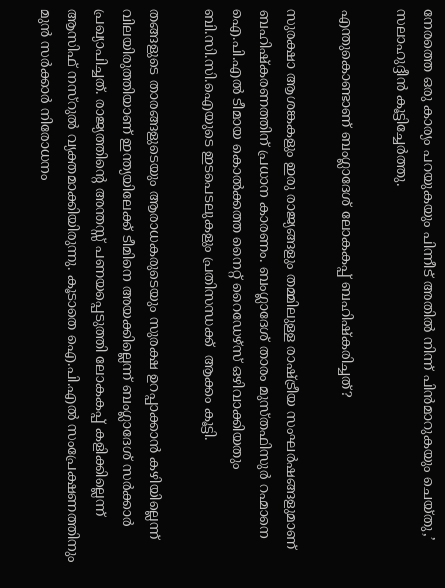നേരത്തെ ഒരു കാര്യം പറയുകയും പിന്നീട് അതിൽ നിന്ന് പിൻമാറുകയും ചെയ്തു,’ സലാഹുദ്ദീൻ കൂട്ടിച്ചേർത്തു.

എന്തുകൊണ്ടാണ് ബംഗ്ലാദേശ് ലോകകപ്പ് ബഹിഷ്കരിച്ചത്?

സുരക്ഷാ ആശങ്കകളും ഇരു രാജ്യങ്ങളും തമ്മിലുള്ള രാഷ്ട്രീയ സംഘർഷങ്ങളുമാണ് ബഹിഷ്കരണത്തിന് പ്രധാന കാരണം. ബംഗ്ലാദേശ് താരം മുസ്തഫിസുർ റഹ്മാനെ ഐ.പി.എൽ ടീമായ കൊൽക്കത്ത നൈറ്റ് റൈഡേഴ്സ് ഒഴിവാക്കിയതും ബി.സി.സി.ഐയുടെ ഇടപെടലുകളും പ്രതിസന്ധക്ക്  ആക്കം കൂട്ടി.

തങ്ങളുടെ താരങ്ങളുടെയും ആരാധകരുടെയും സുരക്ഷ ഉറപ്പാക്കാൻ കഴിയില്ലെന്ന് വിലയിരുത്തിയാണ് ഇന്ത്യയിലേക്ക് ടീമിനെ അയക്കില്ലെന്ന് ബംഗ്ലാദേശ് സർക്കാർ പ്രഖ്യാപിച്ചത്. രാജ്യത്തിന്റെ അന്തസ്സ് പണയപ്പെടുത്തി ലോകകപ്പ് കളിക്കില്ലെന്ന് ആസിഫ് നസ്റുൽ വ്യക്തമാക്കിയിരുന്നു. കൂടാതെ ഐ.പി.എൽ സംപ്രേക്ഷണത്തിനും മുൻ സർക്കാർ നിരോധനം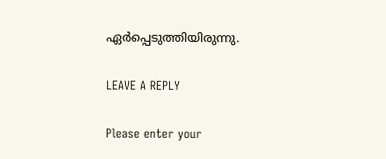ഏർപ്പെടുത്തിയിരുന്നു.

LEAVE A REPLY

Please enter your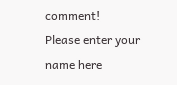comment!
Please enter your name here